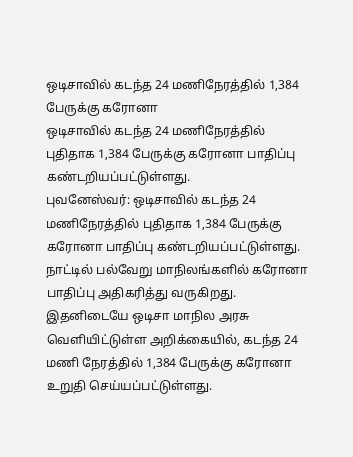ஒடிசாவில் கடந்த 24 மணிநேரத்தில் 1,384 பேருக்கு கரோனா
ஒடிசாவில் கடந்த 24 மணிநேரத்தில் புதிதாக 1,384 பேருக்கு கரோனா பாதிப்பு கண்டறியப்பட்டுள்ளது.
புவனேஸ்வர்: ஒடிசாவில் கடந்த 24 மணிநேரத்தில் புதிதாக 1,384 பேருக்கு கரோனா பாதிப்பு கண்டறியப்பட்டுள்ளது.
நாட்டில் பல்வேறு மாநிலங்களில் கரோனா பாதிப்பு அதிகரித்து வருகிறது. இதனிடையே ஒடிசா மாநில அரசு வெளியிட்டுள்ள அறிக்கையில், கடந்த 24 மணி நேரத்தில் 1,384 பேருக்கு கரோனா உறுதி செய்யப்பட்டுள்ளது.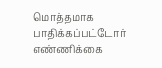மொத்தமாக பாதிக்கப்பட்டோர் எண்ணிக்கை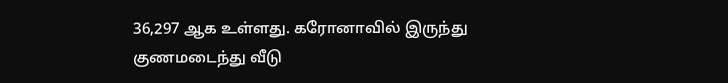36,297 ஆக உள்ளது. கரோனாவில் இருந்து குணமடைந்து வீடு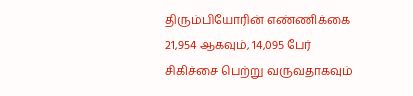திரும்பியோரின் எண்ணிக்கை 21,954 ஆகவும், 14,095 பேர் சிகிச்சை பெற்று வருவதாகவும்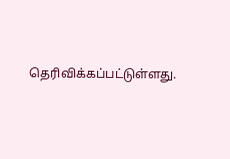தெரிவிக்கப்பட்டுள்ளது.